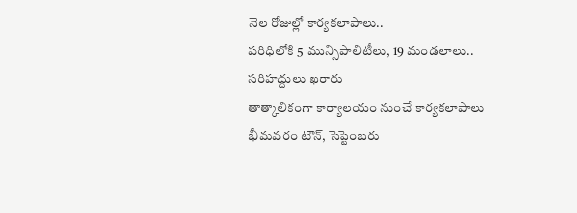నెల రోజుల్లో కార్యకలాపాలు..
పరిధిలోకి 5 మున్సిపాలిటీలు, 19 మండలాలు..
సరిహద్దులు ఖరారు
తాత్కాలికంగా కార్యాలయం నుంచే కార్యకలాపాలు
భీమవరం టౌన్, సెప్టెంబరు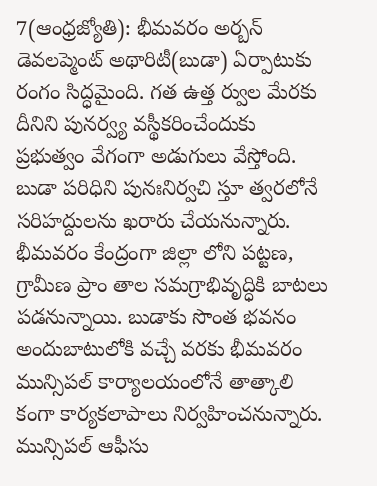7(ఆంధ్రజ్యోతి): భీమవరం అర్బన్ డెవలప్మెంట్ అథారిటీ(బుడా) ఏర్పాటుకు రంగం సిద్ధమైంది. గత ఉత్త ర్వుల మేరకు దీనిని పునర్వ్య వస్థీకరించేందుకు ప్రభుత్వం వేగంగా అడుగులు వేస్తోంది. బుడా పరిధిని పునఃనిర్వచి స్తూ త్వరలోనే సరిహద్దులను ఖరారు చేయనున్నారు. భీమవరం కేంద్రంగా జిల్లా లోని పట్టణ, గ్రామీణ ప్రాం తాల సమగ్రాభివృద్ధికి బాటలు పడనున్నాయి. బుడాకు సొంత భవనం అందుబాటులోకి వచ్చే వరకు భీమవరం మున్సిపల్ కార్యాలయంలోనే తాత్కాలి కంగా కార్యకలాపాలు నిర్వహించనున్నారు. మున్సిపల్ ఆఫీసు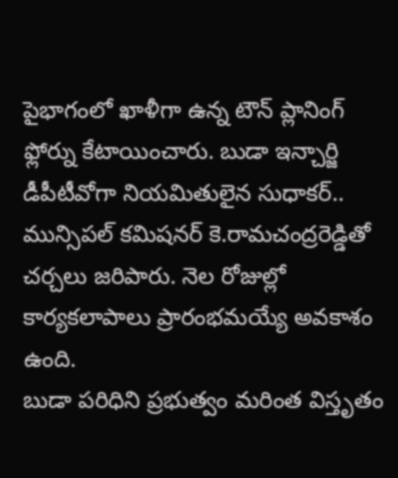పైభాగంలో ఖాళీగా ఉన్న టౌన్ ప్లానింగ్ ఫ్లోర్ను కేటాయించారు. బుడా ఇన్చార్జి డీపీటీవోగా నియమితులైన సుధాకర్.. మున్సిపల్ కమిషనర్ కె.రామచంద్రరెడ్డితో చర్చలు జరిపారు. నెల రోజుల్లో కార్యకలాపాలు ప్రారంభమయ్యే అవకాశం ఉంది.
బుడా పరిధిని ప్రభుత్వం మరింత విస్తృతం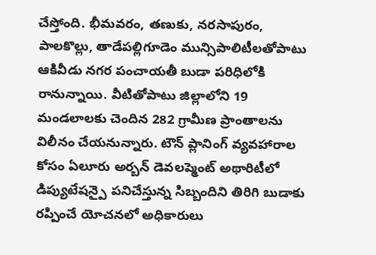చేస్తోంది. భీమవరం, తణుకు, నరసాపురం, పాలకొల్లు, తాడేపల్లిగూడెం మున్సిపాలిటీలతోపాటు ఆకివీడు నగర పంచాయతీ బుడా పరిధిలోకి రానున్నాయి. వీటితోపాటు జిల్లాలోని 19 మండలాలకు చెందిన 282 గ్రామీణ ప్రాంతాలను విలీనం చేయనున్నారు. టౌన్ ప్లానింగ్ వ్యవహారాల కోసం ఏలూరు అర్బన్ డెవలప్మెంట్ అథారిటీలో డిప్యుటేషన్పై పనిచేస్తున్న సిబ్బందిని తిరిగి బుడాకు రప్పించే యోచనలో అధికారులు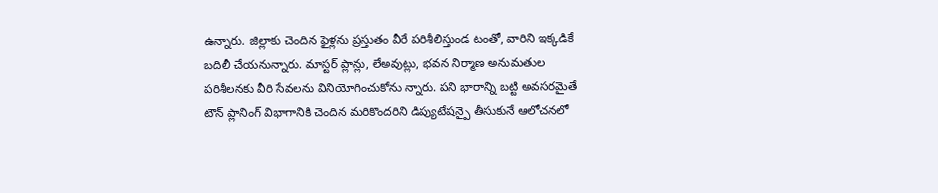ఉన్నారు. జిల్లాకు చెందిన ఫైళ్లను ప్రస్తుతం వీరే పరిశీలిస్తుండ టంతో, వారిని ఇక్కడికే బదిలీ చేయనున్నారు. మాస్టర్ ప్లాన్లు, లేఅవుట్లు, భవన నిర్మాణ అనుమతుల పరిశీలనకు వీరి సేవలను వినియోగించుకోను న్నారు. పని భారాన్ని బట్టి అవసరమైతే టౌన్ ప్లానింగ్ విభాగానికి చెందిన మరికొందరిని డిప్యుటేషన్పై తీసుకునే ఆలోచనలో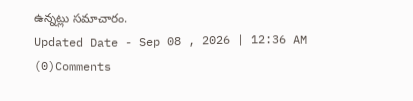ఉన్నట్లు సమాచారం.
Updated Date - Sep 08 , 2026 | 12:36 AM
(0)Comments